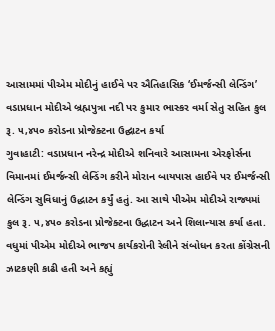આસામમાં પીએમ મોદીનું હાઈવે પર ઐતિહાસિક ‘ઈમર્જન્સી લેન્ડિંગ’
વડાપ્રધાન મોદીએ બ્રહ્મપુત્રા નદી પર કુમાર ભાસ્કર વર્મા સેતુ સહિત કુલ રૂ. ૫,૪૫૦ કરોડના પ્રોજેક્ટના ઉદ્ઘાટન કર્યા
ગુવાહાટી: વડાપ્રધાન નરેન્દ્ર મોદીએ શનિવારે આસામના એરફોર્સના વિમાનમાં ઈમર્જન્સી લેન્ડિંગ કરીને મોરાન બાયપાસ હાઈવે પર ઈમર્જન્સી લેન્ડિંગ સુવિધાનું ઉદ્ધાટન કર્યું હતું. આ સાથે પીએમ મોદીએ રાજ્યમાં કુલ રૂ. ૫,૪૫૦ કરોડના પ્રોજેક્ટના ઉદ્ધાટન અને શિલાન્યાસ કર્યા હતા. વધુમાં પીએમ મોદીએ ભાજપ કાર્યકરોની રેલીને સંબોધન કરતા કોંગ્રેસની ઝાટકણી કાઢી હતી અને કહ્યું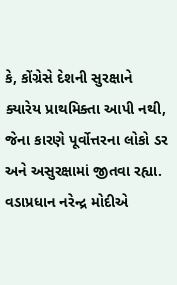કે, કોંગ્રેસે દેશની સુરક્ષાને ક્યારેય પ્રાથમિક્તા આપી નથી, જેના કારણે પૂર્વોત્તરના લોકો ડર અને અસુરક્ષામાં જીતવા રહ્યા.
વડાપ્રધાન નરેન્દ્ર મોદીએ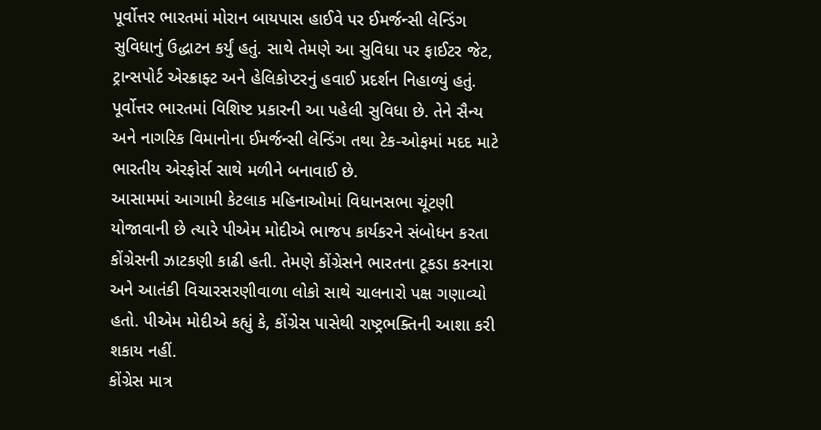પૂર્વોત્તર ભારતમાં મોરાન બાયપાસ હાઈવે પર ઈમર્જન્સી લેન્ડિંગ સુવિધાનું ઉદ્ધાટન કર્યું હતું. સાથે તેમણે આ સુવિધા પર ફાઈટર જેટ, ટ્રાન્સપોર્ટ એરક્રાફ્ટ અને હેલિકોપ્ટરનું હવાઈ પ્રદર્શન નિહાળ્યું હતું.
પૂર્વોત્તર ભારતમાં વિશિષ્ટ પ્રકારની આ પહેલી સુવિધા છે. તેને સૈન્ય અને નાગરિક વિમાનોના ઈમર્જન્સી લેન્ડિંગ તથા ટેક-ઓફમાં મદદ માટે ભારતીય એરફોર્સ સાથે મળીને બનાવાઈ છે.
આસામમાં આગામી કેટલાક મહિનાઓમાં વિધાનસભા ચૂંટણી યોજાવાની છે ત્યારે પીએમ મોદીએ ભાજપ કાર્યકરને સંબોધન કરતા કોંગ્રેસની ઝાટકણી કાઢી હતી. તેમણે કોંગ્રેસને ભારતના ટૂકડા કરનારા અને આતંકી વિચારસરણીવાળા લોકો સાથે ચાલનારો પક્ષ ગણાવ્યો હતો. પીએમ મોદીએ કહ્યું કે, કોંગ્રેસ પાસેથી રાષ્ટ્રભક્તિની આશા કરી શકાય નહીં.
કોંગ્રેસ માત્ર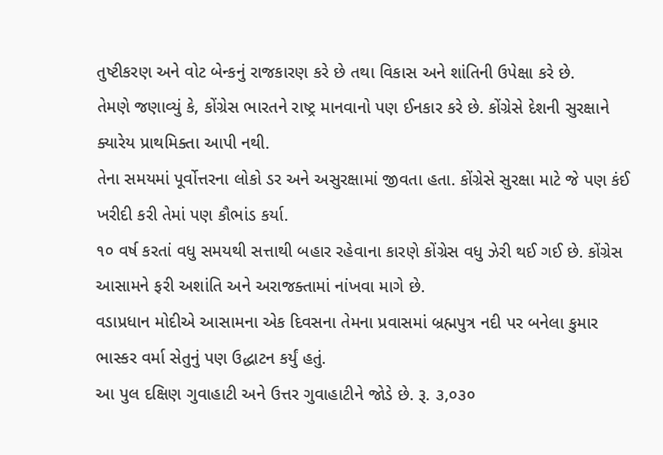તુષ્ટીકરણ અને વોટ બેન્કનું રાજકારણ કરે છે તથા વિકાસ અને શાંતિની ઉપેક્ષા કરે છે.
તેમણે જણાવ્યું કે, કોંગ્રેસ ભારતને રાષ્ટ્ર માનવાનો પણ ઈનકાર કરે છે. કોંગ્રેસે દેશની સુરક્ષાને ક્યારેય પ્રાથમિક્તા આપી નથી.
તેના સમયમાં પૂર્વોત્તરના લોકો ડર અને અસુરક્ષામાં જીવતા હતા. કોંગ્રેસે સુરક્ષા માટે જે પણ કંઈ ખરીદી કરી તેમાં પણ કૌભાંડ કર્યા.
૧૦ વર્ષ કરતાં વધુ સમયથી સત્તાથી બહાર રહેવાના કારણે કોંગ્રેસ વધુ ઝેરી થઈ ગઈ છે. કોંગ્રેસ આસામને ફરી અશાંતિ અને અરાજક્તામાં નાંખવા માગે છે.
વડાપ્રધાન મોદીએ આસામના એક દિવસના તેમના પ્રવાસમાં બ્રહ્મપુત્ર નદી પર બનેલા કુમાર ભાસ્કર વર્મા સેતુનું પણ ઉદ્ધાટન કર્યું હતું.
આ પુલ દક્ષિણ ગુવાહાટી અને ઉત્તર ગુવાહાટીને જોડે છે. રૂ. ૩,૦૩૦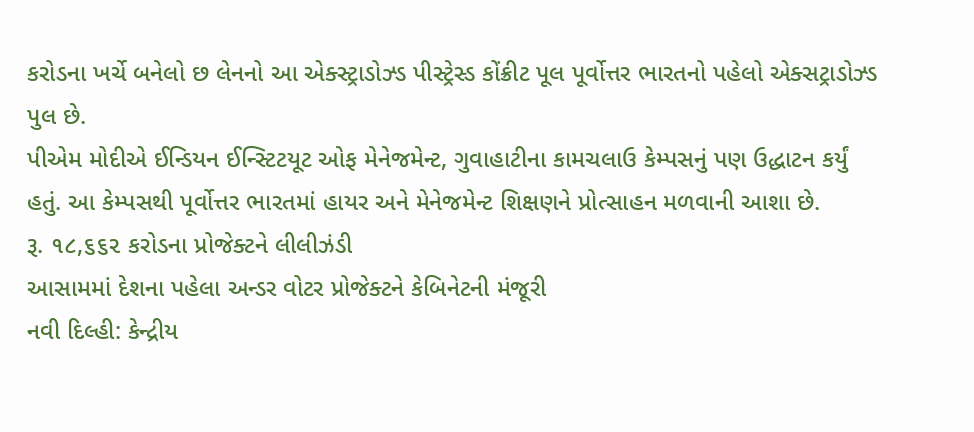કરોડના ખર્ચે બનેલો છ લેનનો આ એક્સ્ટ્રાડોઝ્ડ પીસ્ટ્રેસ્ડ કોંક્રીટ પૂલ પૂર્વોત્તર ભારતનો પહેલો એક્સટ્રાડોઝ્ડ પુલ છે.
પીએમ મોદીએ ઈન્ડિયન ઈન્સ્ટિટયૂટ ઓફ મેનેજમેન્ટ, ગુવાહાટીના કામચલાઉ કેમ્પસનું પણ ઉદ્ધાટન કર્યું હતું. આ કેમ્પસથી પૂર્વોત્તર ભારતમાં હાયર અને મેનેજમેન્ટ શિક્ષણને પ્રોત્સાહન મળવાની આશા છે.
રૂ. ૧૮,૬૬૨ કરોડના પ્રોજેક્ટને લીલીઝંડી
આસામમાં દેશના પહેલા અન્ડર વોટર પ્રોજેક્ટને કેબિનેટની મંજૂરી
નવી દિલ્હી: કેન્દ્રીય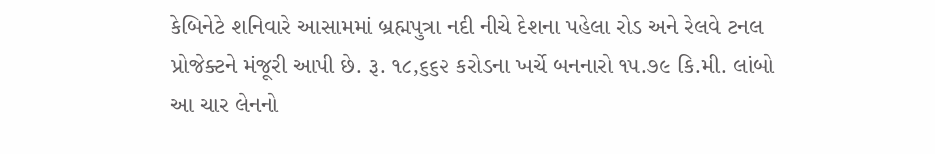કેબિનેટે શનિવારે આસામમાં બ્રહ્મપુત્રા નદી નીચે દેશના પહેલા રોડ અને રેલવે ટનલ પ્રોજેક્ટને મંજૂરી આપી છે. રૂ. ૧૮,૬૬૨ કરોડના ખર્ચે બનનારો ૧૫.૭૯ કિ.મી. લાંબો આ ચાર લેનનો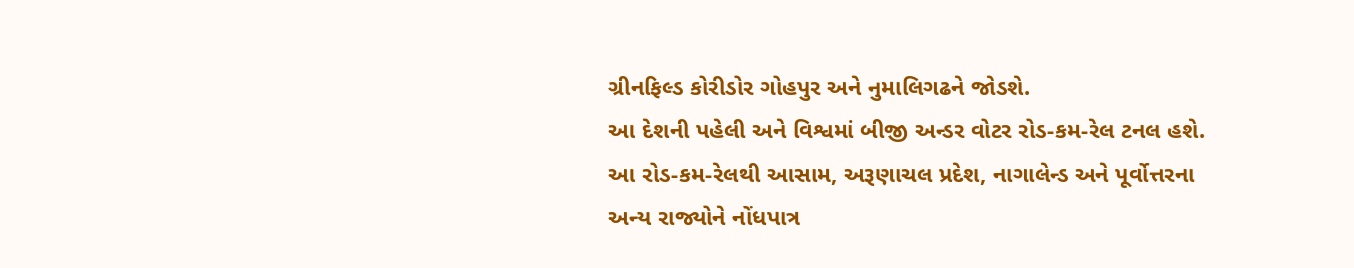ગ્રીનફિલ્ડ કોરીડોર ગોહપુર અને નુમાલિગઢને જોડશે.
આ દેશની પહેલી અને વિશ્વમાં બીજી અન્ડર વોટર રોડ-કમ-રેલ ટનલ હશે. આ રોડ-કમ-રેલથી આસામ, અરૂણાચલ પ્રદેશ, નાગાલેન્ડ અને પૂર્વોત્તરના અન્ય રાજ્યોને નોંધપાત્ર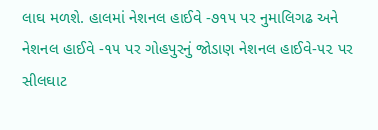લાઘ મળશે. હાલમાં નેશનલ હાઈવે -૭૧૫ પર નુમાલિગઢ અને નેશનલ હાઈવે -૧૫ પર ગોહપુરનું જોડાણ નેશનલ હાઈવે-૫૨ પર સીલઘાટ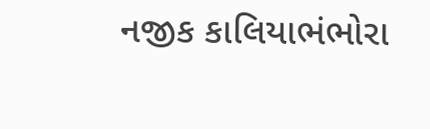નજીક કાલિયાભંભોરા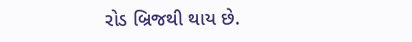રોડ બ્રિજથી થાય છે.